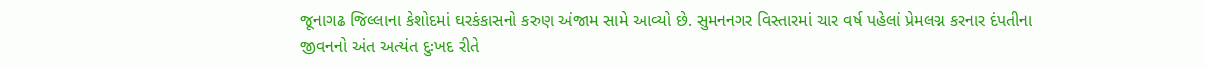જૂનાગઢ જિલ્લાના કેશોદમાં ઘરકંકાસનો કરુણ અંજામ સામે આવ્યો છે. સુમનનગર વિસ્તારમાં ચાર વર્ષ પહેલાં પ્રેમલગ્ન કરનાર દંપતીના જીવનનો અંત અત્યંત દુઃખદ રીતે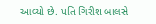આવ્યો છે. પતિ ગિરીશ બાલસે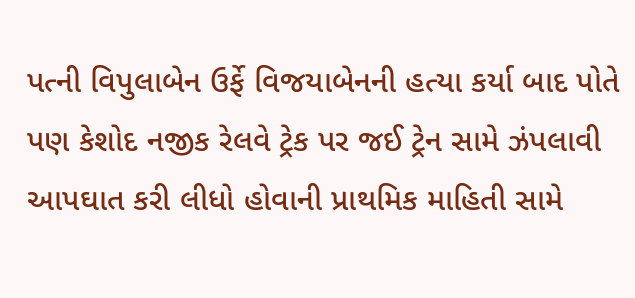પત્ની વિપુલાબેન ઉર્ફે વિજયાબેનની હત્યા કર્યા બાદ પોતે પણ કેશોદ નજીક રેલવે ટ્રેક પર જઈ ટ્રેન સામે ઝંપલાવી આપઘાત કરી લીધો હોવાની પ્રાથમિક માહિતી સામે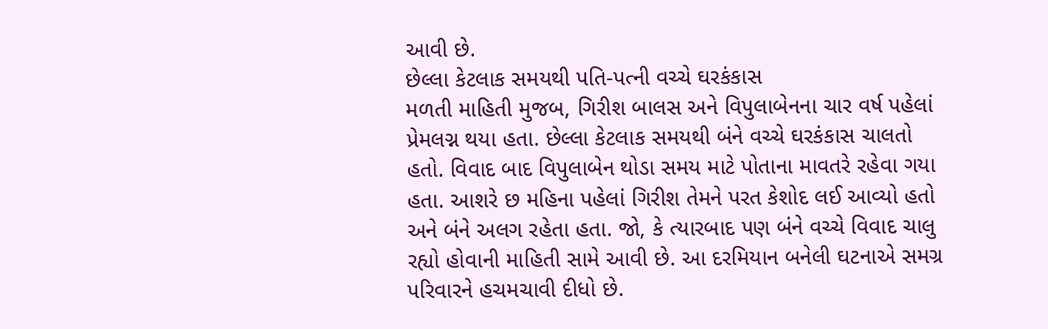આવી છે.
છેલ્લા કેટલાક સમયથી પતિ-પત્ની વચ્ચે ઘરકંકાસ
મળતી માહિતી મુજબ, ગિરીશ બાલસ અને વિપુલાબેનના ચાર વર્ષ પહેલાં પ્રેમલગ્ન થયા હતા. છેલ્લા કેટલાક સમયથી બંને વચ્ચે ઘરકંકાસ ચાલતો હતો. વિવાદ બાદ વિપુલાબેન થોડા સમય માટે પોતાના માવતરે રહેવા ગયા હતા. આશરે છ મહિના પહેલાં ગિરીશ તેમને પરત કેશોદ લઈ આવ્યો હતો અને બંને અલગ રહેતા હતા. જો, કે ત્યારબાદ પણ બંને વચ્ચે વિવાદ ચાલુ રહ્યો હોવાની માહિતી સામે આવી છે. આ દરમિયાન બનેલી ઘટનાએ સમગ્ર પરિવારને હચમચાવી દીધો છે.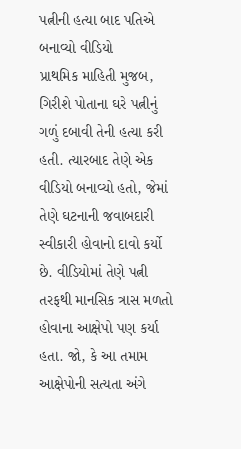પત્નીની હત્યા બાદ પતિએ બનાવ્યો વીડિયો
પ્રાથમિક માહિતી મુજબ, ગિરીશે પોતાના ઘરે પત્નીનું ગળું દબાવી તેની હત્યા કરી હતી. ત્યારબાદ તેણે એક વીડિયો બનાવ્યો હતો, જેમાં તેણે ઘટનાની જવાબદારી સ્વીકારી હોવાનો દાવો કર્યો છે. વીડિયોમાં તેણે પત્ની તરફથી માનસિક ત્રાસ મળતો હોવાના આક્ષેપો પણ કર્યા હતા. જો, કે આ તમામ આક્ષેપોની સત્યતા અંગે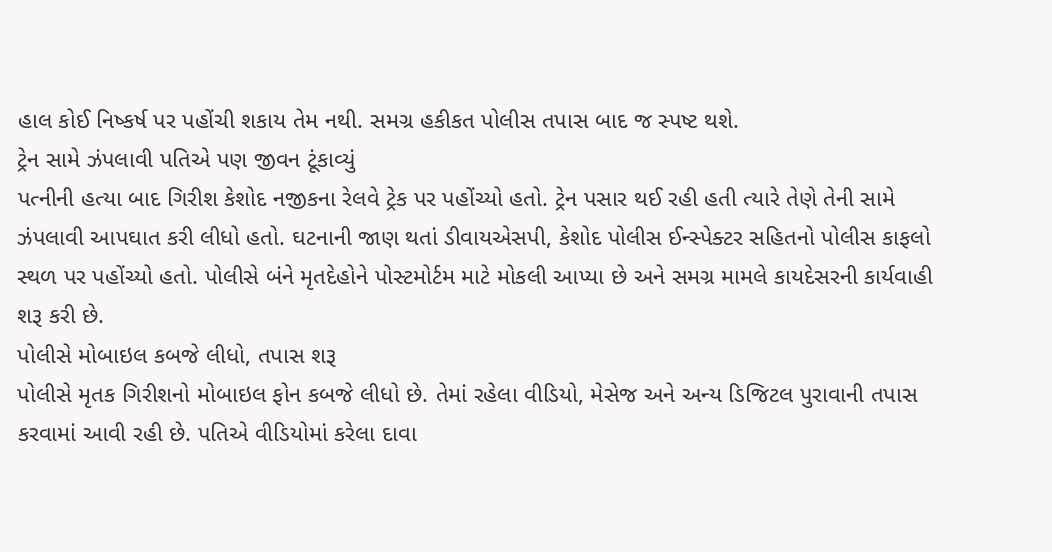હાલ કોઈ નિષ્કર્ષ પર પહોંચી શકાય તેમ નથી. સમગ્ર હકીકત પોલીસ તપાસ બાદ જ સ્પષ્ટ થશે.
ટ્રેન સામે ઝંપલાવી પતિએ પણ જીવન ટૂંકાવ્યું
પત્નીની હત્યા બાદ ગિરીશ કેશોદ નજીકના રેલવે ટ્રેક પર પહોંચ્યો હતો. ટ્રેન પસાર થઈ રહી હતી ત્યારે તેણે તેની સામે ઝંપલાવી આપઘાત કરી લીધો હતો. ઘટનાની જાણ થતાં ડીવાયએસપી, કેશોદ પોલીસ ઈન્સ્પેક્ટર સહિતનો પોલીસ કાફલો સ્થળ પર પહોંચ્યો હતો. પોલીસે બંને મૃતદેહોને પોસ્ટમોર્ટમ માટે મોકલી આપ્યા છે અને સમગ્ર મામલે કાયદેસરની કાર્યવાહી શરૂ કરી છે.
પોલીસે મોબાઇલ કબજે લીધો, તપાસ શરૂ
પોલીસે મૃતક ગિરીશનો મોબાઇલ ફોન કબજે લીધો છે. તેમાં રહેલા વીડિયો, મેસેજ અને અન્ય ડિજિટલ પુરાવાની તપાસ કરવામાં આવી રહી છે. પતિએ વીડિયોમાં કરેલા દાવા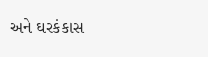અને ઘરકંકાસ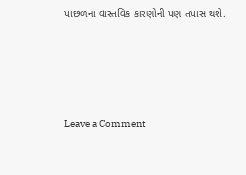પાછળના વાસ્તવિક કારણોની પણ તપાસ થશે.




Leave a Comment